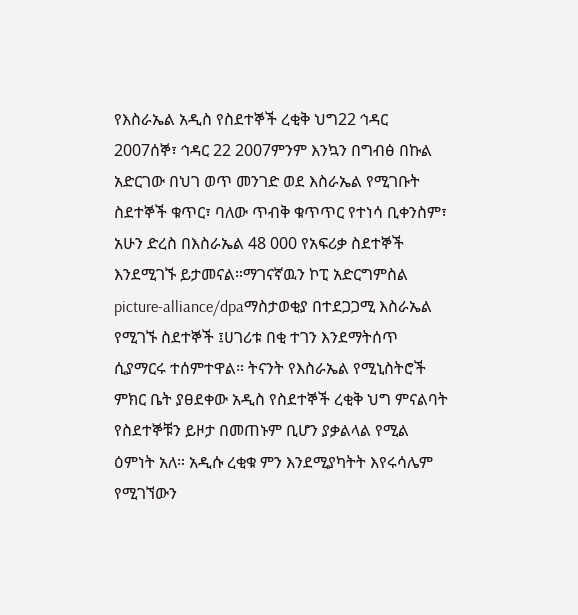የእስራኤል አዲስ የስደተኞች ረቂቅ ህግ22 ኅዳር 2007ሰኞ፣ ኅዳር 22 2007ምንም እንኳን በግብፅ በኩል አድርገው በህገ ወጥ መንገድ ወደ እስራኤል የሚገቡት ስደተኞች ቁጥር፣ ባለው ጥብቅ ቁጥጥር የተነሳ ቢቀንስም፣ አሁን ድረስ በእስራኤል 48 000 የአፍሪቃ ስደተኞች እንደሚገኙ ይታመናል።ማገናኛዉን ኮፒ አድርግምስል picture-alliance/dpaማስታወቂያ በተደጋጋሚ እስራኤል የሚገኙ ስደተኞች ፤ሀገሪቱ በቂ ተገን እንደማትሰጥ ሲያማርሩ ተሰምተዋል። ትናንት የእስራኤል የሚኒስትሮች ምክር ቤት ያፀደቀው አዲስ የስደተኞች ረቂቅ ህግ ምናልባት የስደተኞቹን ይዞታ በመጠኑም ቢሆን ያቃልላል የሚል ዕምነት አለ። አዲሱ ረቂቁ ምን እንደሚያካትት እየሩሳሌም የሚገኘውን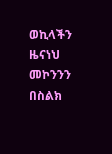ወኪላችን ዜናነህ መኮንንን በስልክ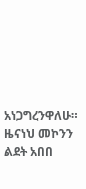አነጋግረንዋለሁ። ዜናነህ መኮንን ልደት አበበ